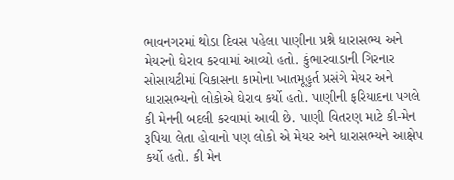ભાવનગરમાં થોડા દિવસ પહેલા પાણીના પ્રશ્ને ધારાસભ્ય અને મેયરનો ઘેરાવ કરવામાં આવ્યો હતો. કુંભારવાડાની ગિરનાર સોસાયટીમાં વિકાસના કામોના ખાતમૂહુર્ત પ્રસંગે મેયર અને ધારાસભ્યનો લોકોએ ઘેરાવ કર્યો હતો. પાણીની ફરિયાદના પગલે કી મેનની બદલી કરવામાં આવી છે. પાણી વિતરણ માટે કી-મેન રૂપિયા લેતા હોવાનો પણ લોકો એ મેયર અને ધારાસભ્યને આક્ષેપ કર્યો હતો. કી મેન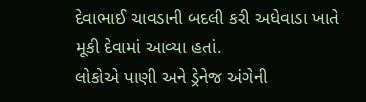દેવાભાઈ ચાવડાની બદલી કરી અધેવાડા ખાતે મૂકી દેવામાં આવ્યા હતાં.
લોકોએ પાણી અને ડ્રેનેજ અંગેની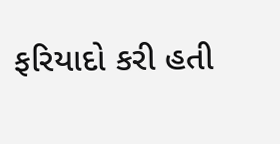ફરિયાદો કરી હતી